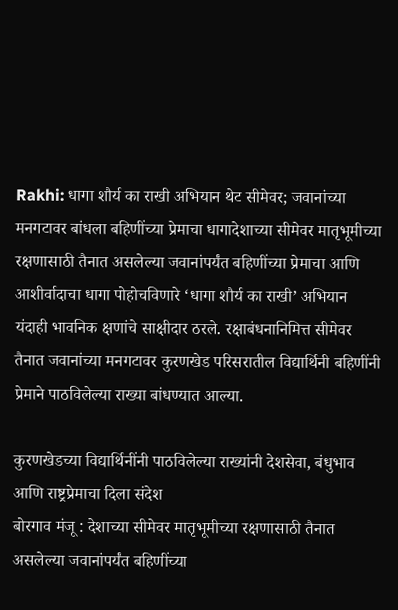Rakhi: धागा शौर्य का राखी अभियान थेट सीमेवर; जवानांच्या मनगटावर बांधला बहिणींच्या प्रेमाचा धागादेशाच्या सीमेवर मातृभूमीच्या रक्षणासाठी तैनात असलेल्या जवानांपर्यंत बहिणींच्या प्रेमाचा आणि आशीर्वादाचा धागा पोहोचविणारे ‘धागा शौर्य का राखी’ अभियान यंदाही भावनिक क्षणांचे साक्षीदार ठरले. रक्षाबंधनानिमित्त सीमेवर तैनात जवानांच्या मनगटावर कुरणखेड परिसरातील विद्यार्थिनी बहिणींनी प्रेमाने पाठविलेल्या राख्या बांधण्यात आल्या.

कुरणखेडच्या विद्यार्थिनींनी पाठविलेल्या राख्यांनी देशसेवा, बंधुभाव आणि राष्ट्रप्रेमाचा दिला संदेश
बोरगाव मंजू : देशाच्या सीमेवर मातृभूमीच्या रक्षणासाठी तैनात असलेल्या जवानांपर्यंत बहिणींच्या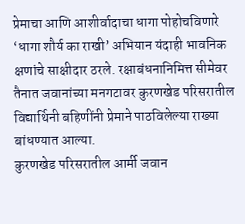प्रेमाचा आणि आशीर्वादाचा धागा पोहोचविणारे ‘धागा शौर्य का राखी’ अभियान यंदाही भावनिक क्षणांचे साक्षीदार ठरले. रक्षाबंधनानिमित्त सीमेवर तैनात जवानांच्या मनगटावर कुरणखेड परिसरातील विद्यार्थिनी बहिणींनी प्रेमाने पाठविलेल्या राख्या बांधण्यात आल्या.
कुरणखेड परिसरातील आर्मी जवान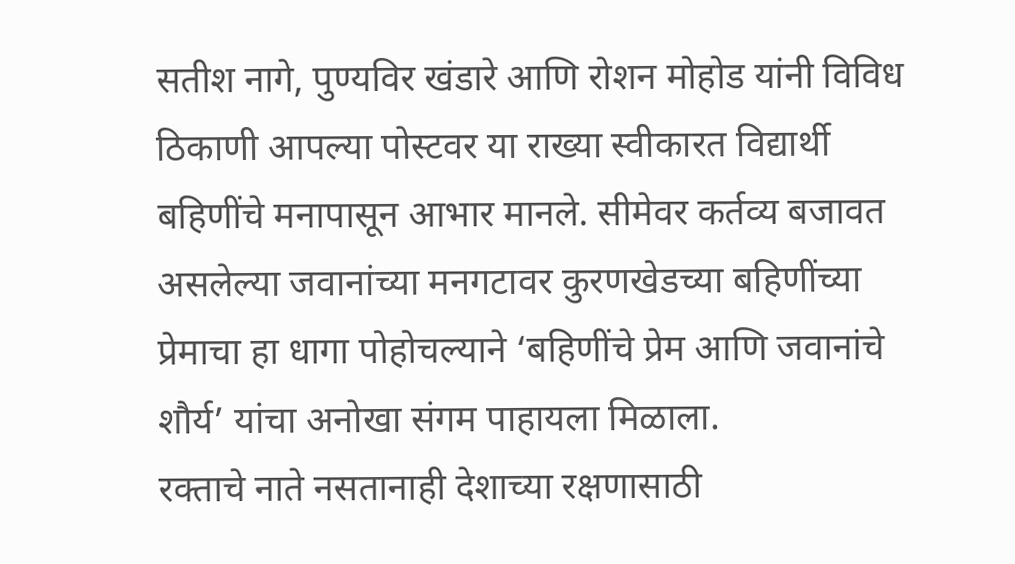सतीश नागे, पुण्यविर खंडारे आणि रोशन मोहोड यांनी विविध ठिकाणी आपल्या पोस्टवर या राख्या स्वीकारत विद्यार्थी बहिणींचे मनापासून आभार मानले. सीमेवर कर्तव्य बजावत असलेल्या जवानांच्या मनगटावर कुरणखेडच्या बहिणींच्या प्रेमाचा हा धागा पोहोचल्याने ‘बहिणींचे प्रेम आणि जवानांचे शौर्य’ यांचा अनोखा संगम पाहायला मिळाला.
रक्ताचे नाते नसतानाही देशाच्या रक्षणासाठी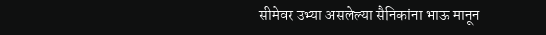सीमेवर उभ्या असलेल्या सैनिकांना भाऊ मानून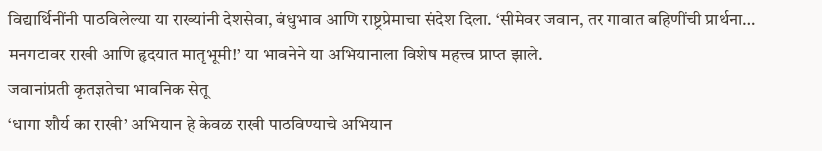विद्यार्थिनींनी पाठविलेल्या या राख्यांनी देशसेवा, बंधुभाव आणि राष्ट्रप्रेमाचा संदेश दिला. ‘सीमेवर जवान, तर गावात बहिणींची प्रार्थना… मनगटावर राखी आणि हृदयात मातृभूमी!’ या भावनेने या अभियानाला विशेष महत्त्व प्राप्त झाले.
जवानांप्रती कृतज्ञतेचा भावनिक सेतू
‘धागा शौर्य का राखी’ अभियान हे केवळ राखी पाठविण्याचे अभियान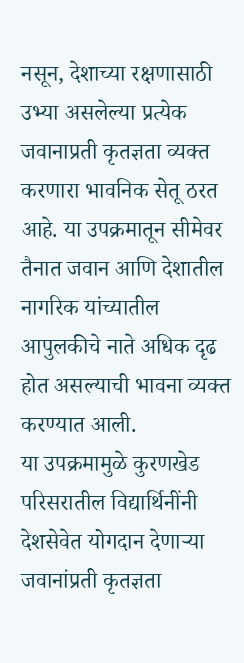नसून, देशाच्या रक्षणासाठी उभ्या असलेल्या प्रत्येक जवानाप्रती कृतज्ञता व्यक्त करणारा भावनिक सेतू ठरत आहे. या उपक्रमातून सीमेवर तैनात जवान आणि देशातील नागरिक यांच्यातील आपुलकीचे नाते अधिक दृढ होत असल्याची भावना व्यक्त करण्यात आली.
या उपक्रमामुळे कुरणखेड परिसरातील विद्यार्थिनींनी देशसेवेत योगदान देणाऱ्या जवानांप्रती कृतज्ञता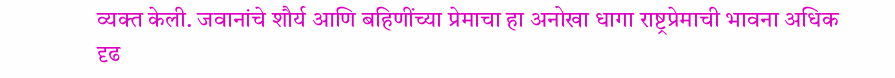व्यक्त केली. जवानांचे शौर्य आणि बहिणींच्या प्रेमाचा हा अनोखा धागा राष्ट्रप्रेमाची भावना अधिक दृढ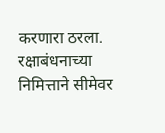करणारा ठरला.
रक्षाबंधनाच्या निमित्ताने सीमेवर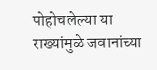पोहोचलेल्या या राख्यांमुळे जवानांच्या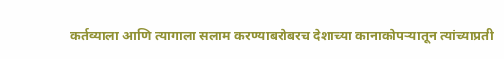कर्तव्याला आणि त्यागाला सलाम करण्याबरोबरच देशाच्या कानाकोपऱ्यातून त्यांच्याप्रती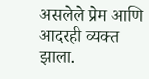असलेले प्रेम आणि आदरही व्यक्त झाला.